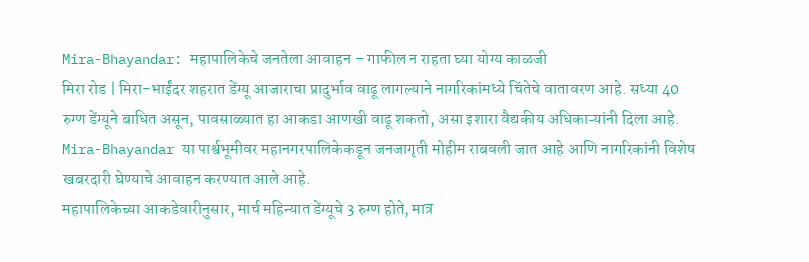Mira-Bhayandar: महापालिकेचे जनतेला आवाहन – गाफील न राहता घ्या योग्य काळजी
मिरा रोड | मिरा-भाईंदर शहरात डेंग्यू आजाराचा प्रादुर्भाव वाढू लागल्याने नागरिकांमध्ये चिंतेचे वातावरण आहे. सध्या 40 रुग्ण डेंग्यूने बाधित असून, पावसाळ्यात हा आकडा आणखी वाढू शकतो, असा इशारा वैद्यकीय अधिकाऱ्यांनी दिला आहे. Mira-Bhayandar या पार्श्वभूमीवर महानगरपालिकेकडून जनजागृती मोहीम राबवली जात आहे आणि नागरिकांनी विशेष खबरदारी घेण्याचे आवाहन करण्यात आले आहे.
महापालिकेच्या आकडेवारीनुसार, मार्च महिन्यात डेंग्यूचे 3 रुग्ण होते, मात्र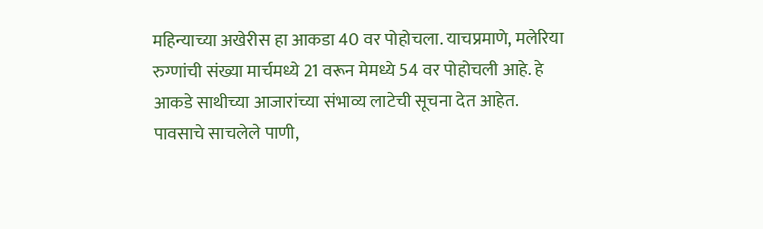महिन्याच्या अखेरीस हा आकडा 40 वर पोहोचला. याचप्रमाणे, मलेरिया रुग्णांची संख्या मार्चमध्ये 21 वरून मेमध्ये 54 वर पोहोचली आहे. हे आकडे साथीच्या आजारांच्या संभाव्य लाटेची सूचना देत आहेत.
पावसाचे साचलेले पाणी,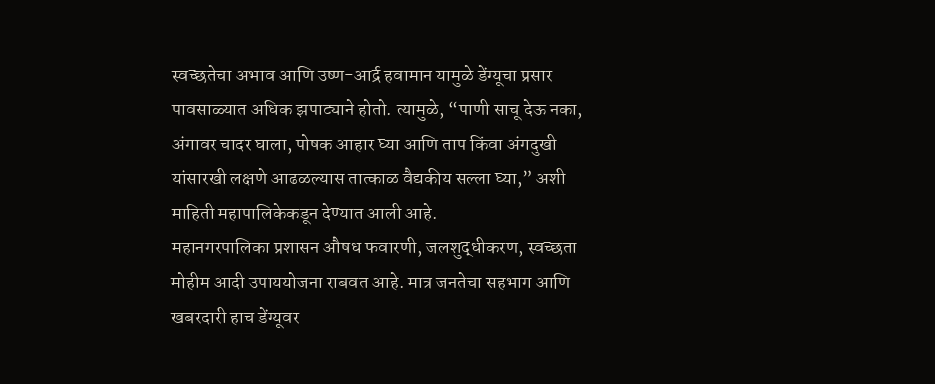स्वच्छतेचा अभाव आणि उष्ण-आर्द्र हवामान यामुळे डेंग्यूचा प्रसार पावसाळ्यात अधिक झपाट्याने होतो. त्यामुळे, “पाणी साचू देऊ नका, अंगावर चादर घाला, पोषक आहार घ्या आणि ताप किंवा अंगदुखी यांसारखी लक्षणे आढळल्यास तात्काळ वैद्यकीय सल्ला घ्या,” अशी माहिती महापालिकेकडून देण्यात आली आहे.
महानगरपालिका प्रशासन औषध फवारणी, जलशुद्धीकरण, स्वच्छता मोहीम आदी उपाययोजना राबवत आहे. मात्र जनतेचा सहभाग आणि खबरदारी हाच डेंग्यूवर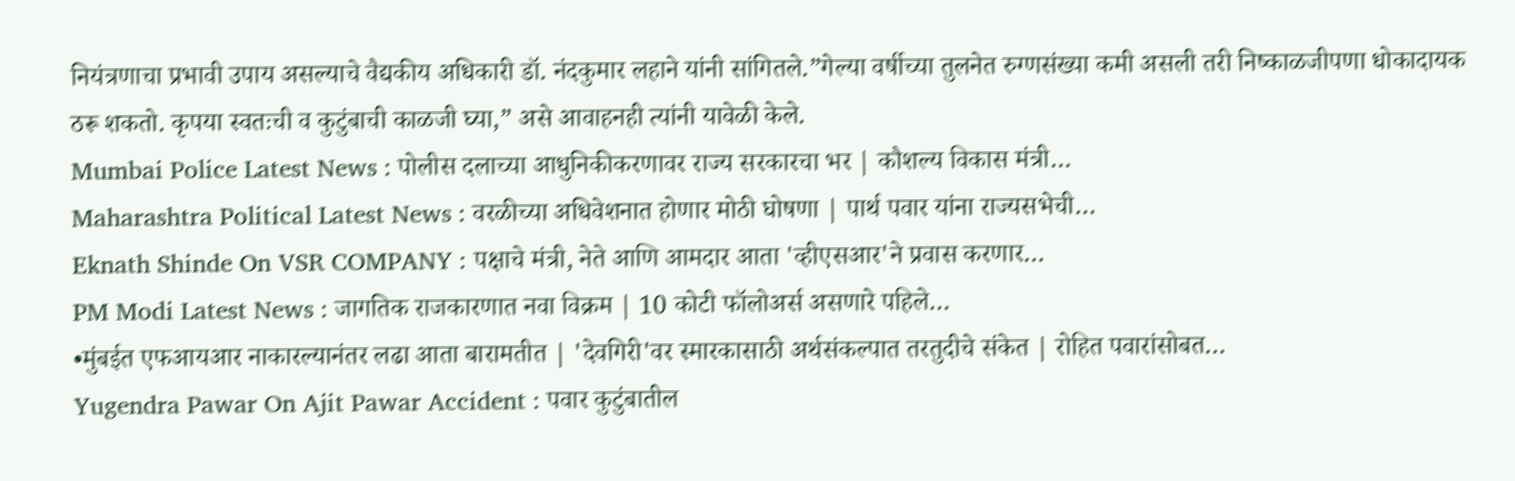नियंत्रणाचा प्रभावी उपाय असल्याचे वैद्यकीय अधिकारी डॉ. नंदकुमार लहाने यांनी सांगितले.”गेल्या वर्षीच्या तुलनेत रुग्णसंख्या कमी असली तरी निष्काळजीपणा धोकादायक ठरू शकतो. कृपया स्वतःची व कुटुंबाची काळजी घ्या,” असे आवाहनही त्यांनी यावेळी केले.
Mumbai Police Latest News : पोलीस दलाच्या आधुनिकीकरणावर राज्य सरकारचा भर | कौशल्य विकास मंत्री…
Maharashtra Political Latest News : वरळीच्या अधिवेशनात होणार मोठी घोषणा | पार्थ पवार यांना राज्यसभेची…
Eknath Shinde On VSR COMPANY : पक्षाचे मंत्री, नेते आणि आमदार आता 'व्हीएसआर'ने प्रवास करणार…
PM Modi Latest News : जागतिक राजकारणात नवा विक्रम | 10 कोटी फॉलोअर्स असणारे पहिले…
•मुंबईत एफआयआर नाकारल्यानंतर लढा आता बारामतीत | 'देवगिरी'वर स्मारकासाठी अर्थसंकल्पात तरतुदीचे संकेत | रोहित पवारांसोबत…
Yugendra Pawar On Ajit Pawar Accident : पवार कुटुंबातील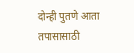दोन्ही पुतणे आता तपासासाठी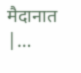मैदानात |…